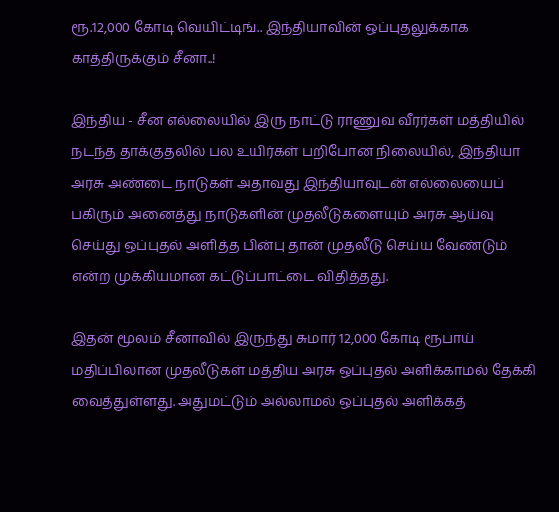ரூ.12,000 கோடி வெயிட்டிங்.. இந்தியாவின் ஒப்புதலுக்காக காத்திருக்கும் சீனா..!

இந்திய - சீன எல்லையில் இரு நாட்டு ராணுவ வீரர்கள் மத்தியில் நடந்த தாக்குதலில் பல உயிர்கள் பறிபோன நிலையில், இந்தியா அரசு அண்டை நாடுகள் அதாவது இந்தியாவுடன் எல்லையைப் பகிரும் அனைத்து நாடுகளின் முதலீடுகளையும் அரசு ஆய்வு செய்து ஒப்புதல் அளித்த பின்பு தான் முதலீடு செய்ய வேண்டும் என்ற முக்கியமான கட்டுப்பாட்டை விதித்தது.

இதன் மூலம் சீனாவில் இருந்து சுமார் 12,000 கோடி ரூபாய் மதிப்பிலான முதலீடுகள் மத்திய அரசு ஒப்புதல் அளிக்காமல் தேக்கி வைத்துள்ளது. அதுமட்டும் அல்லாமல் ஒப்புதல் அளிக்கத்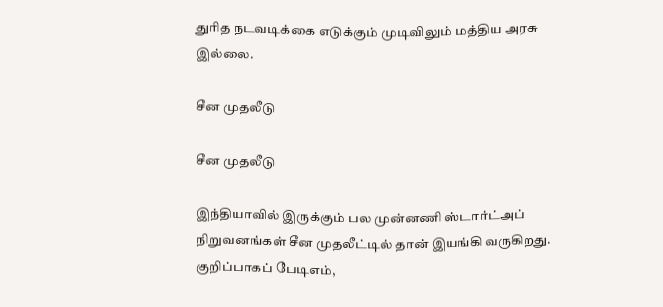துரித நடவடிக்கை எடுக்கும் முடிவிலும் மத்திய அரசு இல்லை.

சீன முதலீடு

சீன முதலீடு

இந்தியாவில் இருக்கும் பல முன்னணி ஸ்டார்ட்அப் நிறுவனங்கள் சீன முதலீட்டில் தான் இயங்கி வருகிறது. குறிப்பாகப் பேடிஎம்,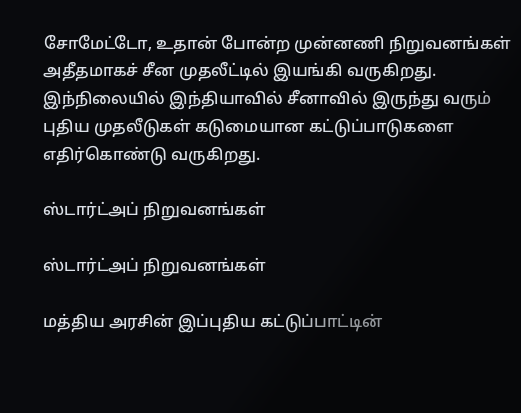சோமேட்டோ, உதான் போன்ற முன்னணி நிறுவனங்கள் அதீதமாகச் சீன முதலீட்டில் இயங்கி வருகிறது. இந்நிலையில் இந்தியாவில் சீனாவில் இருந்து வரும் புதிய முதலீடுகள் கடுமையான கட்டுப்பாடுகளை எதிர்கொண்டு வருகிறது.

ஸ்டார்ட்அப் நிறுவனங்கள்

ஸ்டார்ட்அப் நிறுவனங்கள்

மத்திய அரசின் இப்புதிய கட்டுப்பாட்டின்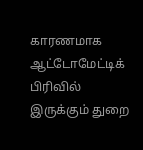காரணமாக ஆட்டோமேட்டிக் பிரிவில் இருக்கும் துறை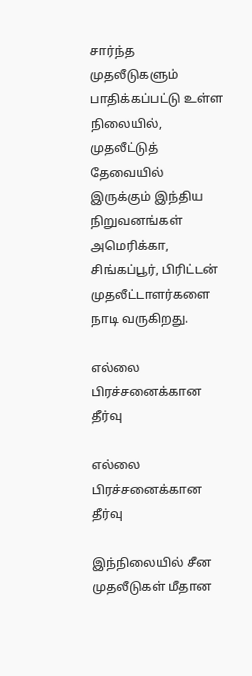சார்ந்த முதலீடுகளும் பாதிக்கப்பட்டு உள்ள நிலையில், முதலீட்டுத் தேவையில் இருக்கும் இந்திய நிறுவனங்கள் அமெரிக்கா, சிங்கப்பூர், பிரிட்டன் முதலீட்டாளர்களை நாடி வருகிறது.

எல்லை பிரச்சனைக்கான தீர்வு

எல்லை பிரச்சனைக்கான தீர்வு

இந்நிலையில் சீன முதலீடுகள் மீதான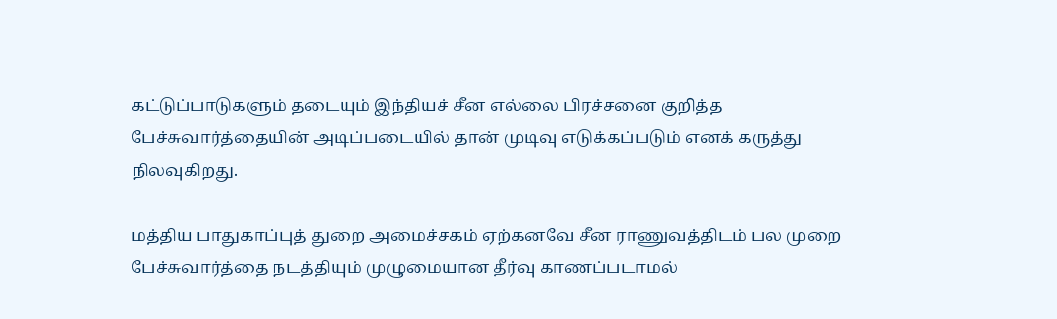கட்டுப்பாடுகளும் தடையும் இந்தியச் சீன எல்லை பிரச்சனை குறித்த பேச்சுவார்த்தையின் அடிப்படையில் தான் முடிவு எடுக்கப்படும் எனக் கருத்து நிலவுகிறது.

மத்திய பாதுகாப்புத் துறை அமைச்சகம் ஏற்கனவே சீன ராணுவத்திடம் பல முறை பேச்சுவார்த்தை நடத்தியும் முழுமையான தீர்வு காணப்படாமல்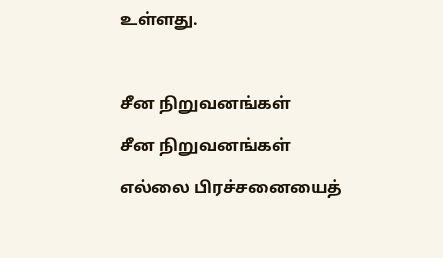உள்ளது.



சீன நிறுவனங்கள்

சீன நிறுவனங்கள்

எல்லை பிரச்சனையைத்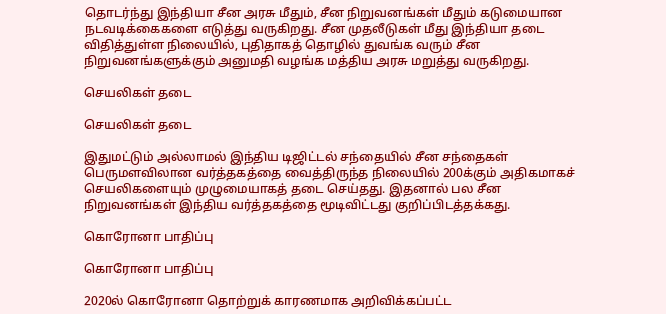தொடர்ந்து இந்தியா சீன அரசு மீதும், சீன நிறுவனங்கள் மீதும் கடுமையான நடவடிக்கைகளை எடுத்து வருகிறது. சீன முதலீடுகள் மீது இந்தியா தடை விதித்துள்ள நிலையில், புதிதாகத் தொழில் துவங்க வரும் சீன நிறுவனங்களுக்கும் அனுமதி வழங்க மத்திய அரசு மறுத்து வருகிறது.

செயலிகள் தடை

செயலிகள் தடை

இதுமட்டும் அல்லாமல் இந்திய டிஜிட்டல் சந்தையில் சீன சந்தைகள் பெருமளவிலான வர்த்தகத்தை வைத்திருந்த நிலையில் 200க்கும் அதிகமாகச் செயலிகளையும் முழுமையாகத் தடை செய்தது. இதனால் பல சீன நிறுவனங்கள் இந்திய வர்த்தகத்தை மூடிவிட்டது குறிப்பிடத்தக்கது.

கொரோனா பாதிப்பு

கொரோனா பாதிப்பு

2020ல் கொரோனா தொற்றுக் காரணமாக அறிவிக்கப்பட்ட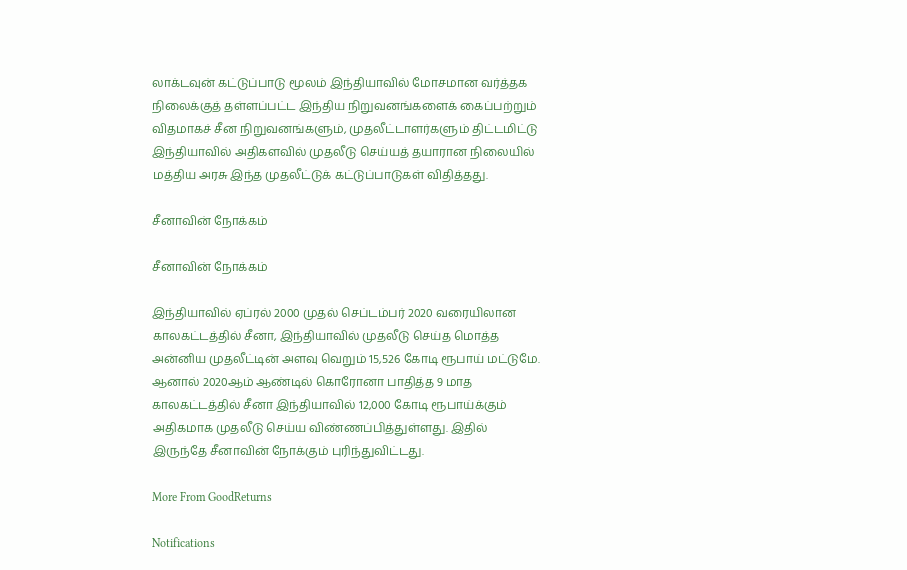லாக்டவுன் கட்டுப்பாடு மூலம் இந்தியாவில் மோசமான வர்த்தக நிலைக்குத் தள்ளப்பட்ட இந்திய நிறுவனங்களைக் கைப்பற்றும் விதமாகச் சீன நிறுவனங்களும், முதலீட்டாளர்களும் திட்டமிட்டு இந்தியாவில் அதிகளவில் முதலீடு செய்யத் தயாரான நிலையில் மத்திய அரசு இந்த முதலீட்டுக் கட்டுப்பாடுகள் விதித்தது.

சீனாவின் நோக்கம்

சீனாவின் நோக்கம்

இந்தியாவில் ஏப்ரல் 2000 முதல் செப்டம்பர் 2020 வரையிலான காலகட்டத்தில் சீனா, இந்தியாவில் முதலீடு செய்த மொத்த அன்னிய முதலீட்டின் அளவு வெறும் 15,526 கோடி ரூபாய் மட்டுமே. ஆனால் 2020ஆம் ஆண்டில் கொரோனா பாதித்த 9 மாத காலகட்டத்தில் சீனா இந்தியாவில் 12,000 கோடி ரூபாய்க்கும் அதிகமாக முதலீடு செய்ய விண்ணப்பித்துள்ளது. இதில் இருந்தே சீனாவின் நோக்கும் புரிந்துவிட்டது.

More From GoodReturns

Notifications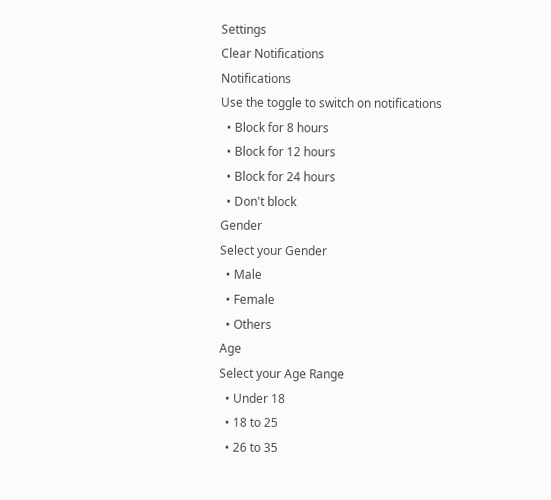Settings
Clear Notifications
Notifications
Use the toggle to switch on notifications
  • Block for 8 hours
  • Block for 12 hours
  • Block for 24 hours
  • Don't block
Gender
Select your Gender
  • Male
  • Female
  • Others
Age
Select your Age Range
  • Under 18
  • 18 to 25
  • 26 to 35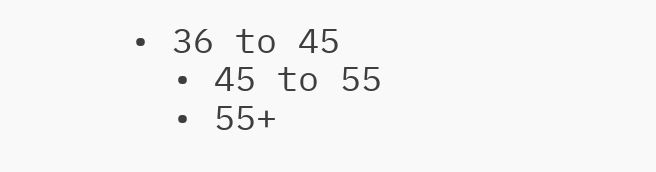• 36 to 45
  • 45 to 55
  • 55+